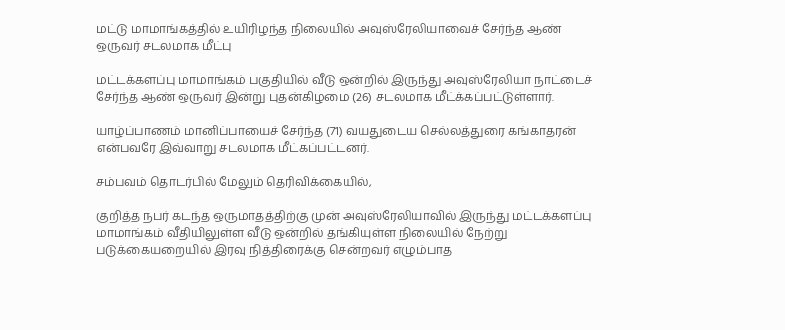மட்டு மாமாங்கத்தில் உயிரிழந்த நிலையில் அவுஸ்ரேலியாவைச் சேர்ந்த ஆண் ஒருவர் சடலமாக மீட்பு

மட்டக்களப்பு மாமாங்கம் பகுதியில் வீடு ஒன்றில் இருந்து அவுஸ்ரேலியா நாட்டைச் சேர்ந்த ஆண் ஒருவர் இன்று புதன்கிழமை (26) சடலமாக மீட்க்கப்பட்டுள்ளார்.

யாழ்ப்பாணம் மானிப்பாயைச் சேர்ந்த (71) வயதுடைய செல்லத்துரை கங்காதரன் என்பவரே இவ்வாறு சடலமாக மீட்கப்பட்டனர்.

சம்பவம் தொடர்பில் மேலும் தெரிவிக்கையில்,

குறித்த நபர் கடந்த ஒருமாதத்திற்கு முன் அவுஸ்ரேலியாவில் இருந்து மட்டக்களப்பு மாமாங்கம் வீதியிலுள்ள வீடு ஒன்றில் தங்கியுள்ள நிலையில் நேற்று படுக்கையறையில் இரவு நித்திரைக்கு சென்றவர் எழும்பாத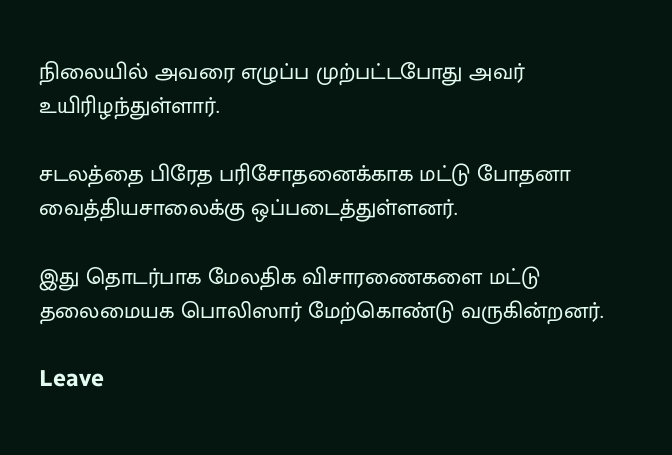நிலையில் அவரை எழுப்ப முற்பட்டபோது அவர் உயிரிழந்துள்ளார்.

சடலத்தை பிரேத பரிசோதனைக்காக மட்டு போதனா வைத்தியசாலைக்கு ஒப்படைத்துள்ளனர்.

இது தொடர்பாக மேலதிக விசாரணைகளை மட்டு தலைமையக பொலிஸார் மேற்கொண்டு வருகின்றனர்.

Leave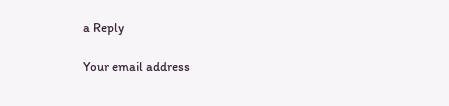a Reply

Your email address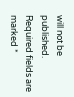will not be published. Required fields are marked *